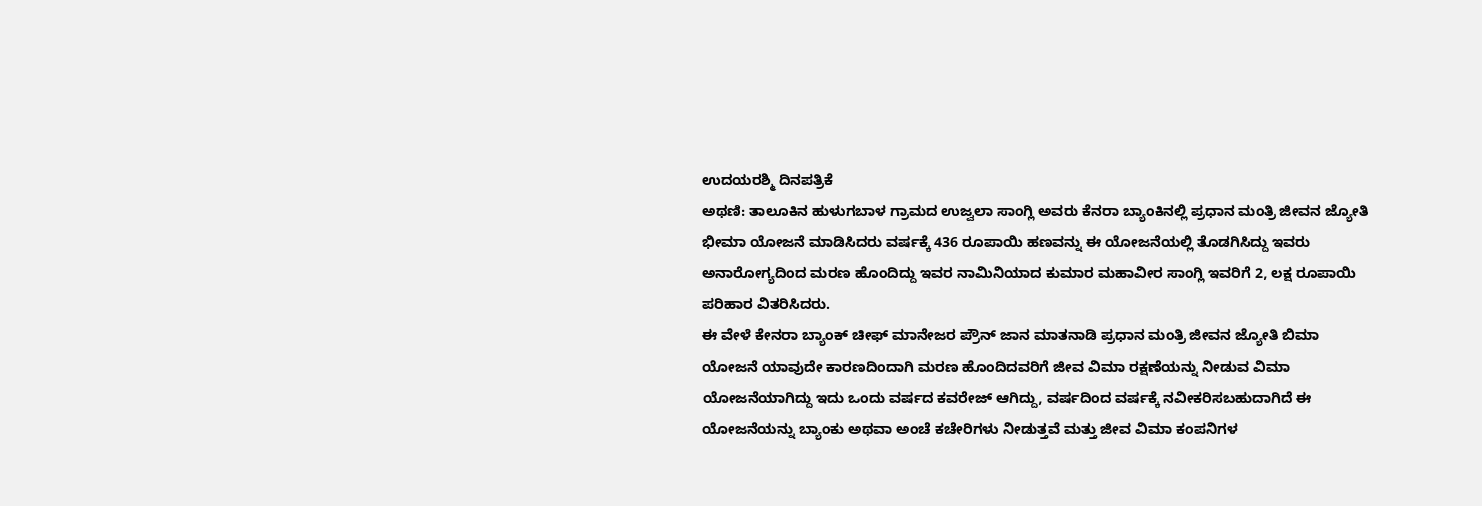ಉದಯರಶ್ಮಿ ದಿನಪತ್ರಿಕೆ
ಅಥಣಿ: ತಾಲೂಕಿನ ಹುಳುಗಬಾಳ ಗ್ರಾಮದ ಉಜ್ವಲಾ ಸಾಂಗ್ಲಿ ಅವರು ಕೆನರಾ ಬ್ಯಾಂಕಿನಲ್ಲಿ ಪ್ರಧಾನ ಮಂತ್ರಿ ಜೀವನ ಜ್ಯೋತಿ ಭೀಮಾ ಯೋಜನೆ ಮಾಡಿಸಿದರು ವರ್ಷಕ್ಕೆ 436 ರೂಪಾಯಿ ಹಣವನ್ನು ಈ ಯೋಜನೆಯಲ್ಲಿ ತೊಡಗಿಸಿದ್ದು ಇವರು ಅನಾರೋಗ್ಯದಿಂದ ಮರಣ ಹೊಂದಿದ್ದು ಇವರ ನಾಮಿನಿಯಾದ ಕುಮಾರ ಮಹಾವೀರ ಸಾಂಗ್ಲಿ ಇವರಿಗೆ 2, ಲಕ್ಷ ರೂಪಾಯಿ ಪರಿಹಾರ ವಿತರಿಸಿದರು.
ಈ ವೇಳೆ ಕೇನರಾ ಬ್ಯಾಂಕ್ ಚೀಫ್ ಮಾನೇಜರ ಪ್ರೌನ್ ಜಾನ ಮಾತನಾಡಿ ಪ್ರಧಾನ ಮಂತ್ರಿ ಜೀವನ ಜ್ಯೋತಿ ಬಿಮಾ ಯೋಜನೆ ಯಾವುದೇ ಕಾರಣದಿಂದಾಗಿ ಮರಣ ಹೊಂದಿದವರಿಗೆ ಜೀವ ವಿಮಾ ರಕ್ಷಣೆಯನ್ನು ನೀಡುವ ವಿಮಾ ಯೋಜನೆಯಾಗಿದ್ದು ಇದು ಒಂದು ವರ್ಷದ ಕವರೇಜ್ ಆಗಿದ್ದು, ವರ್ಷದಿಂದ ವರ್ಷಕ್ಕೆ ನವೀಕರಿಸಬಹುದಾಗಿದೆ ಈ ಯೋಜನೆಯನ್ನು ಬ್ಯಾಂಕು ಅಥವಾ ಅಂಚೆ ಕಚೇರಿಗಳು ನೀಡುತ್ತವೆ ಮತ್ತು ಜೀವ ವಿಮಾ ಕಂಪನಿಗಳ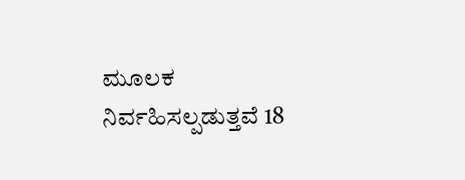ಮೂಲಕ ನಿರ್ವಹಿಸಲ್ಪಡುತ್ತವೆ 18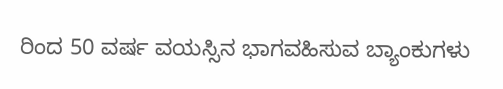ರಿಂದ 50 ವರ್ಷ ವಯಸ್ಸಿನ ಭಾಗವಹಿಸುವ ಬ್ಯಾಂಕುಗಳು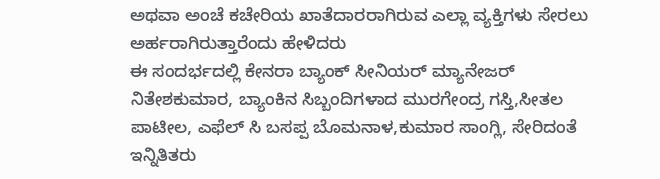ಅಥವಾ ಅಂಚೆ ಕಚೇರಿಯ ಖಾತೆದಾರರಾಗಿರುವ ಎಲ್ಲಾ ವ್ಯಕ್ತಿಗಳು ಸೇರಲು ಅರ್ಹರಾಗಿರುತ್ತಾರೆಂದು ಹೇಳಿದರು
ಈ ಸಂದರ್ಭದಲ್ಲಿ ಕೇನರಾ ಬ್ಯಾಂಕ್ ಸೀನಿಯರ್ ಮ್ಯಾನೇಜರ್ ನಿತೇಶಕುಮಾರ, ಬ್ಯಾಂಕಿನ ಸಿಬ್ಬಂದಿಗಳಾದ ಮುರಗೇಂದ್ರ ಗಸ್ತಿ,ಸೀತಲ ಪಾಟೀಲ, ಎಫೆಲ್ ಸಿ ಬಸಪ್ಪ ಬೊಮನಾಳ,ಕುಮಾರ ಸಾಂಗ್ಲಿ, ಸೇರಿದಂತೆ ಇನ್ನಿತಿತರು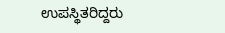ಉಪಸ್ಥಿತರಿದ್ದರು